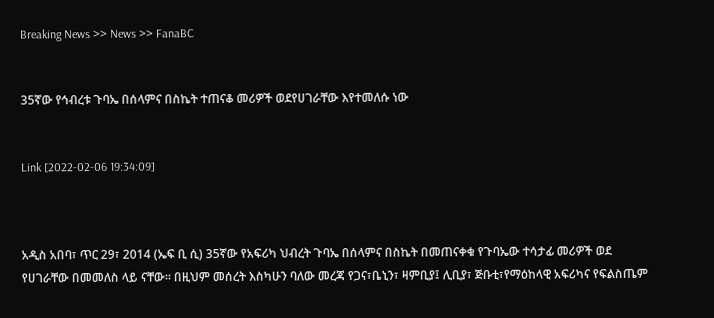Breaking News >> News >> FanaBC


35ኛው የኅብረቱ ጉባኤ በሰላምና በስኬት ተጠናቆ መሪዎች ወደየሀገራቸው እየተመለሱ ነው


Link [2022-02-06 19:34:09]



አዲስ አበባ፣ ጥር 29፣ 2014 (ኤፍ ቢ ሲ) 35ኛው የአፍሪካ ህብረት ጉባኤ በሰላምና በስኬት በመጠናቀቁ የጉባኤው ተሳታፊ መሪዎች ወደ የሀገራቸው በመመለስ ላይ ናቸው፡፡ በዚህም መሰረት እስካሁን ባለው መረጃ የጋና፣ቤኒን፣ ዛምቢያ፤ ሊቢያ፣ ጅቡቲ፣የማዕከላዊ አፍሪካና የፍልስጤም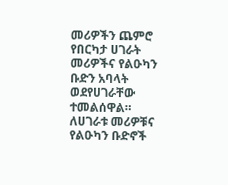መሪዎችን ጨምሮ የበርካታ ሀገራት መሪዎችና የልዑካን ቡድን አባላት ወደየሀገራቸው ተመልሰዋል።   ለሀገራቱ መሪዎቹና የልዑካን ቡድኖች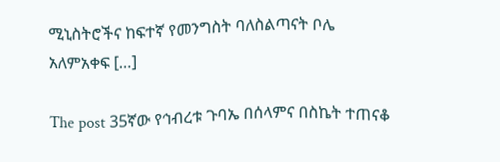ሚኒስትሮችና ከፍተኛ የመንግስት ባለስልጣናት ቦሌ አለምአቀፍ […]

The post 35ኛው የኅብረቱ ጉባኤ በሰላምና በስኬት ተጠናቆ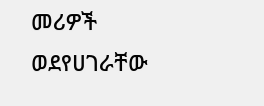መሪዎች ወደየሀገራቸው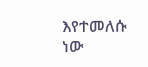እየተመለሱ ነው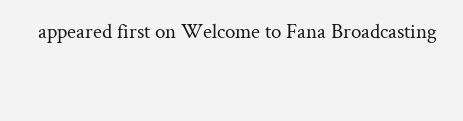appeared first on Welcome to Fana Broadcasting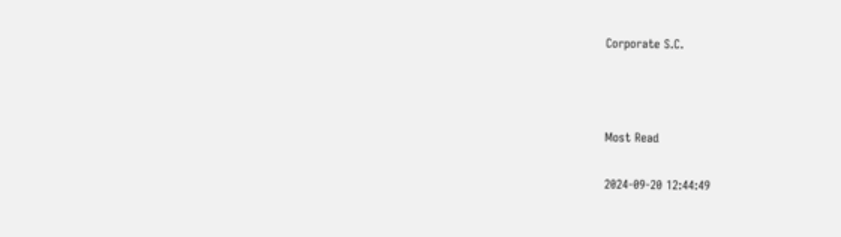Corporate S.C.



Most Read

2024-09-20 12:44:49